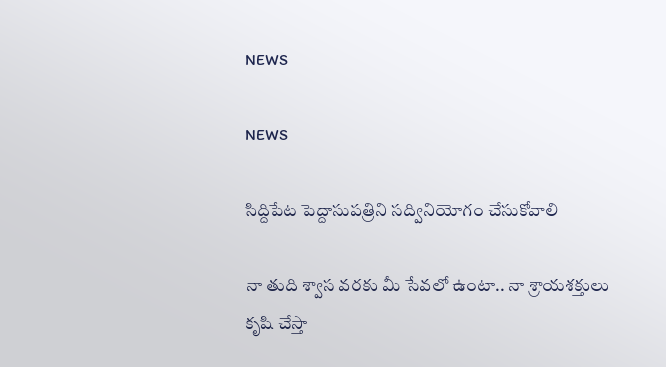NEWS

NEWS

సిద్దిపేట పెద్దాసుపత్రిని సద్వినియోగం చేసుకోవాలి

నా తుది శ్వాస వరకు మీ సేవలో ఉంటా.. నా శ్రాయశక్తులు కృషి చేస్తా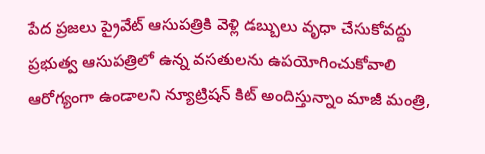పేద ప్రజలు ప్రైవేట్ ఆసుపత్రికి వెళ్లి డబ్బులు వృధా చేసుకోవద్దు ప్రభుత్వ ఆసుపత్రిలో ఉన్న వసతులను ఉపయోగించుకోవాలి ఆరోగ్యంగా ఉండాలని న్యూట్రిషన్ కిట్ అందిస్తున్నాం మాజీ మంత్రి,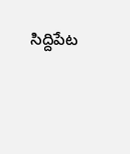సిద్దిపేట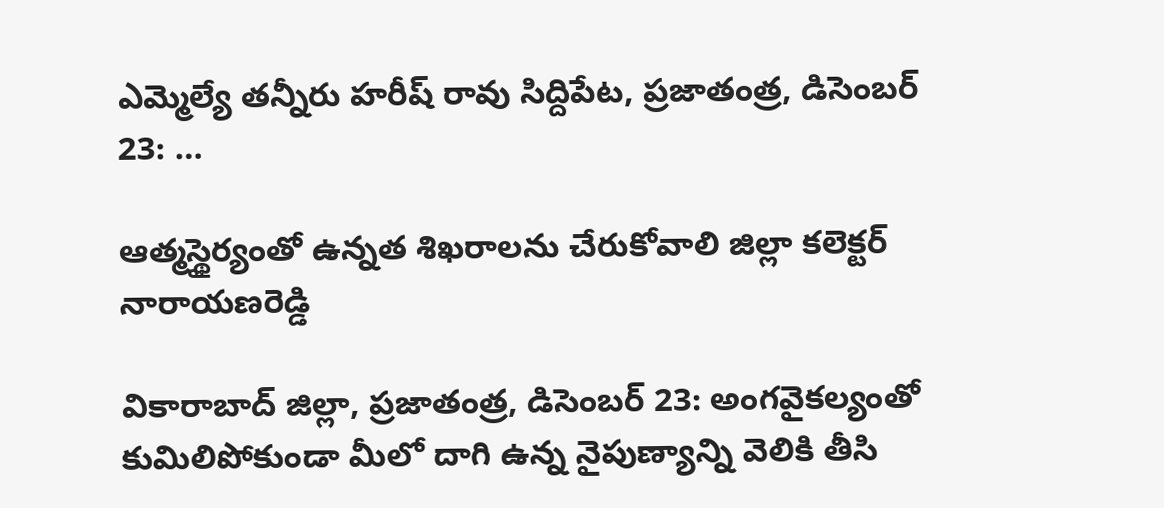ఎమ్మెల్యే తన్నీరు హరీష్ రావు సిద్దిపేట, ప్రజాతంత్ర, డిసెంబర్ 23: …

ఆత్మస్థైర్యంతో ఉన్నత శిఖరాలను చేరుకోవాలి జిల్లా కలెక్టర్ నారాయణరెడ్డి

వికారాబాద్ జిల్లా, ప్రజాతంత్ర, డిసెంబర్ 23: అంగవైకల్యంతో కుమిలిపోకుండా మీలో దాగి ఉన్న నైపుణ్యాన్ని వెలికి తీసి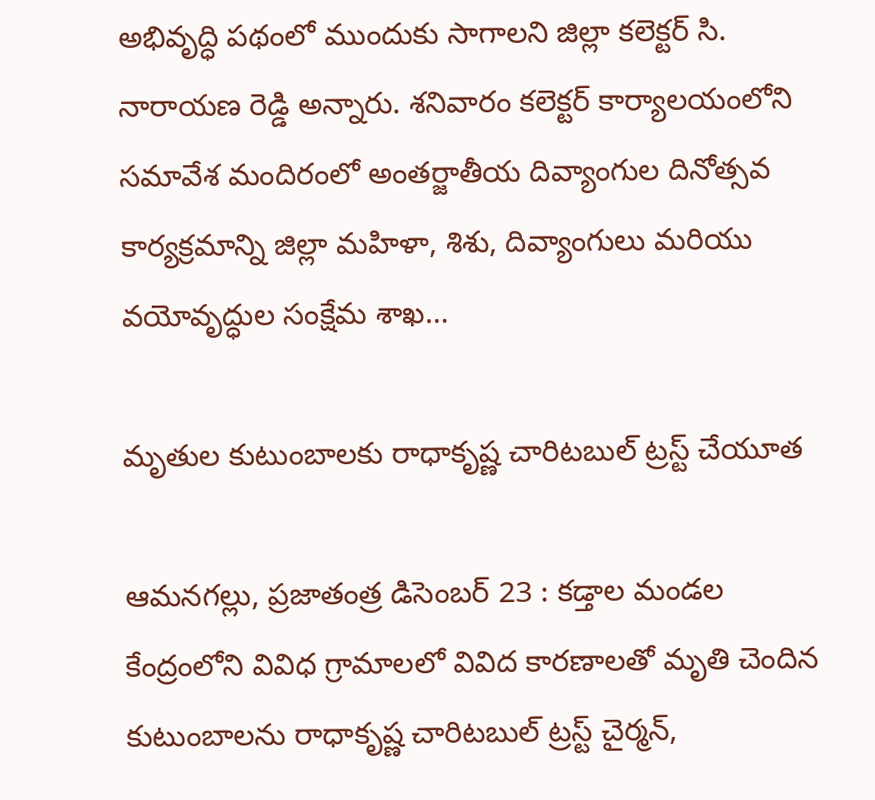అభివృద్ధి పథంలో ముందుకు సాగాలని జిల్లా కలెక్టర్ సి. నారాయణ రెడ్డి అన్నారు. శనివారం కలెక్టర్ కార్యాలయంలోని సమావేశ మందిరంలో అంతర్జాతీయ దివ్యాంగుల దినోత్సవ కార్యక్రమాన్ని జిల్లా మహిళా, శిశు, దివ్యాంగులు మరియు వయోవృద్ధుల సంక్షేమ శాఖ…

మృతుల కుటుంబాలకు రాధాకృష్ణ చారిటబుల్ ట్రస్ట్ చేయూత

ఆమనగల్లు, ప్రజాతంత్ర డిసెంబర్ 23 : కడ్తాల మండల కేంద్రంలోని వివిధ గ్రామాలలో వివిద కారణాలతో మృతి చెందిన కుటుంబాలను రాధాకృష్ణ చారిటబుల్ ట్రస్ట్ చైర్మన్,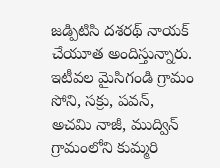జడ్పిటిసి దశరథ్ నాయక్ చేయూత అందిస్తున్నారు. ఇటీవల మైసిగండి గ్రామం సోని, సక్రు, పవన్, అచమి నాజీ, ముద్విన్ గ్రామంలోని కుమ్మరి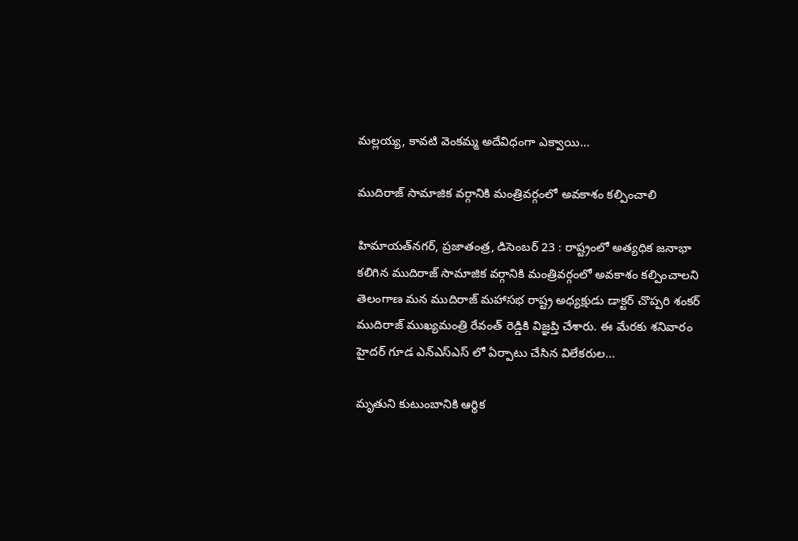మల్లయ్య, కావటి వెంకమ్మ అదేవిధంగా ఎక్వాయి…

ముదిరాజ్ సామాజిక వర్గానికి మంత్రివర్గంలో అవకాశం కల్పించాలి

హిమాయత్‌నగర్‌, ప్రజాతంత్ర, డిసెంబర్ 23 : రాష్ట్రంలో అత్యధిక జనాభా కలిగిన ముదిరాజ్ సామాజిక వర్గానికి మంత్రివర్గంలో అవకాశం కల్పించాలని తెలంగాణ మన ముదిరాజ్ మహాసభ రాష్ట్ర అధ్యక్షుడు డాక్టర్ చొప్పరి శంకర్ ముదిరాజ్ ముఖ్యమంత్రి రేవంత్ రెడ్డికి విజ్ఞప్తి చేశారు. ఈ మేరకు శనివారం హైదర్ గూడ ఎన్ఎస్ఎస్ లో ఏర్పాటు చేసిన విలేకరుల…

మృతుని కుటుంబానికి ఆర్థిక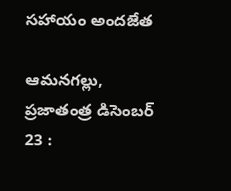సహాయం అందజేత

ఆమనగల్లు, ప్రజాతంత్ర డిసెంబర్ 23 :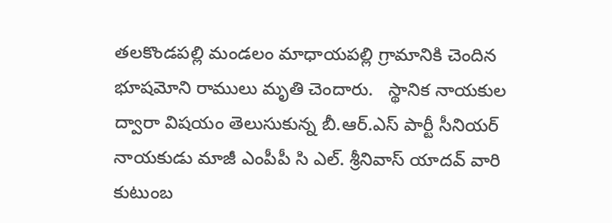తలకొండపల్లి మండలం మాధాయపల్లి గ్రామానికి చెందిన భూషమోని రాములు మృతి చెందారు.   స్థానిక నాయకుల ద్వారా విషయం తెలుసుకున్న బీ.ఆర్.ఎస్ పార్టీ సీనియర్ నాయకుడు మాజీ ఎంపీపీ సి ఎల్. శ్రీనివాస్ యాదవ్ వారి కుటుంబ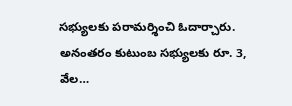సభ్యులకు పరామర్శించి ఓదార్చారు. అనంతరం కుటుంబ సభ్యులకు రూ. 3, వేల…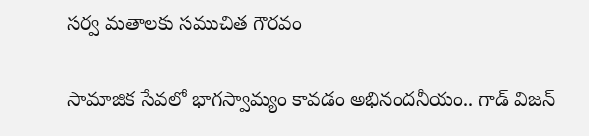సర్వ మతాలకు సముచిత గౌరవం

సామాజిక సేవలో భాగస్వామ్యం కావడం అభినందనీయం.. గాడ్ విజన్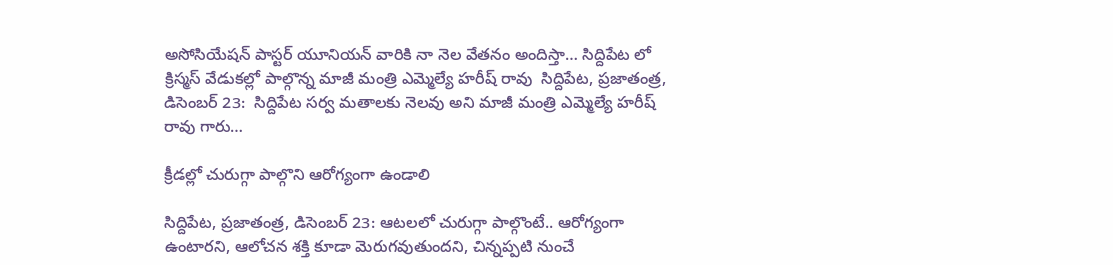అసోసియేషన్ పాస్టర్ యూనియన్ వారికి నా నెల వేతనం అందిస్తా… సిద్దిపేట లో క్రిస్మస్ వేడుకల్లో పాల్గొన్న మాజీ మంత్రి ఎమ్మెల్యే హరీష్ రావు  సిద్దిపేట, ప్రజాతంత్ర, డిసెంబర్ 23:  సిద్దిపేట సర్వ మతాలకు నెలవు అని మాజీ మంత్రి ఎమ్మెల్యే హరీష్ రావు గారు…

క్రీడల్లో చురుగ్గా పాల్గొని ఆరోగ్యంగా ఉండాలి

సిద్దిపేట, ప్రజాతంత్ర, డిసెంబర్ 23: ఆటలలో చురుగ్గా పాల్గొంటే.. ఆరోగ్యంగా ఉంటారని, ఆలోచన శక్తి కూడా మెరుగవుతుందని, చిన్నప్పటి నుంచే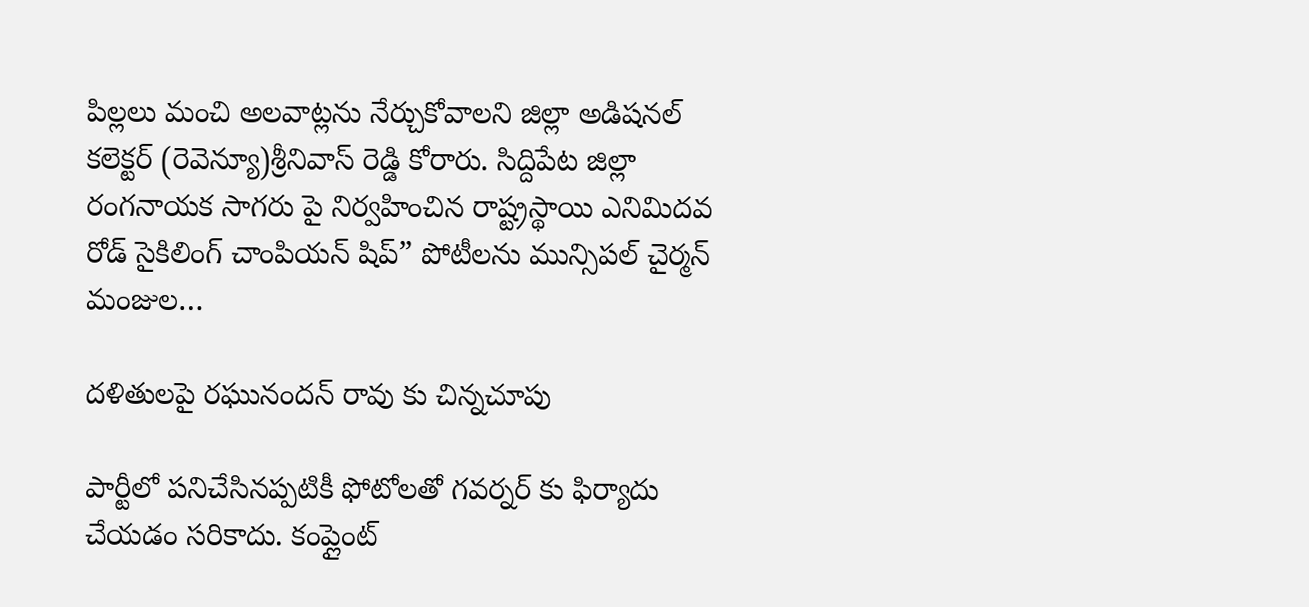పిల్లలు మంచి అలవాట్లను నేర్చుకోవాలని జిల్లా అడిషనల్ కలెక్టర్ (రెవెన్యూ)శ్రీనివాస్ రెడ్డి కోరారు. సిద్దిపేట జిల్లా రంగనాయక సాగరు పై నిర్వహించిన రాష్ట్రస్థాయి ఎనిమిదవ రోడ్ సైకిలింగ్ చాంపియన్ షిప్” పోటీలను మున్సిపల్ చైర్మన్ మంజుల…

దళితులపై రఘునందన్ రావు కు చిన్నచూపు

పార్టీలో పనిచేసినప్పటికీ ఫోటోలతో గవర్నర్ కు ఫిర్యాదు చేయడం సరికాదు. కంప్లైంట్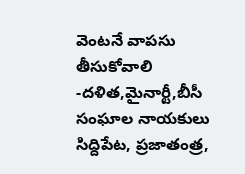వెంటనే వాపసు తీసుకోవాలి -దళిత,మైనార్టీ,బీసీ సంఘాల నాయకులు సిద్దిపేట, ప్రజాతంత్ర,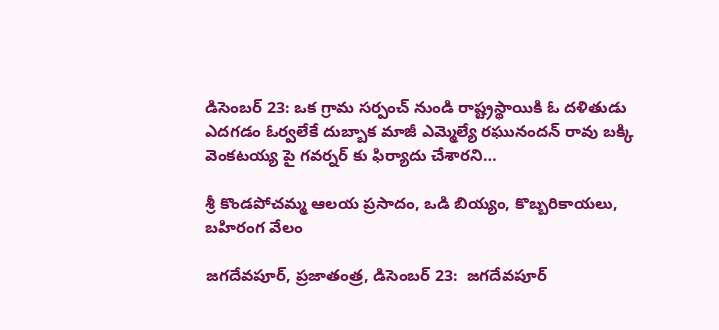డిసెంబర్ 23: ఒక గ్రామ సర్పంచ్ నుండి రాష్ట్రస్థాయికి ఓ దళితుడు ఎదగడం ఓర్వలేకే దుబ్బాక మాజీ ఎమ్మెల్యే రఘునందన్ రావు బక్కి వెంకటయ్య పై గవర్నర్ కు ఫిర్యాదు చేశారని…

శ్రీ కొండపోచమ్మ ఆలయ ప్రసాదం, ఒడి బియ్యం, కొబ్బరికాయలు, బహిరంగ వేలం

జగదేవపూర్, ప్రజాతంత్ర, డిసెంబర్ 23:  జగదేవపూర్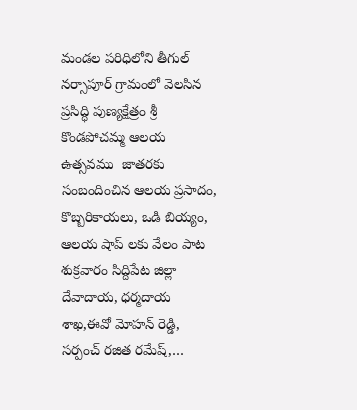మండల పరిధిలోని తీగుల్ నర్సాపూర్ గ్రామంలో వెలసిన ప్రసిద్ధి పుణ్యక్షేత్రం శ్రీ కొండపోచమ్మ ఆలయ ఉత్సవము  జాతరకు సంబందించిన ఆలయ ప్రసాదం, కొబ్బరికాయలు, ఒడి బియ్యం, ఆలయ షాప్ లకు వేలం పాట శుక్రవారం సిద్దిపేట జిల్లా దేవాదాయ, ధర్మదాయ శాఖ,ఈవో మోహన్ రెడ్డి, సర్పంచ్ రజిత రమేష్,…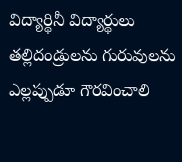విద్యార్థినీ విద్యార్థులు తల్లిదండ్రులను గురువులను ఎల్లప్పుడూ గౌరవించాలి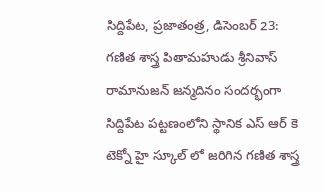సిద్దిపేట, ప్రజాతంత్ర, డిసెంబర్ 23:  గణిత శాస్త్ర పితామహుడు శ్రీనివాస్ రామానుజన్ జన్మదినం సందర్భంగా సిద్దిపేట పట్టణంలోని స్థానిక ఎస్ ఆర్ కె టెక్నో హై స్కూల్ లో జరిగిన గణిత శాస్త్ర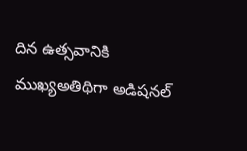దిన ఉత్సవానికి  ముఖ్యఅతిథిగా అడిషనల్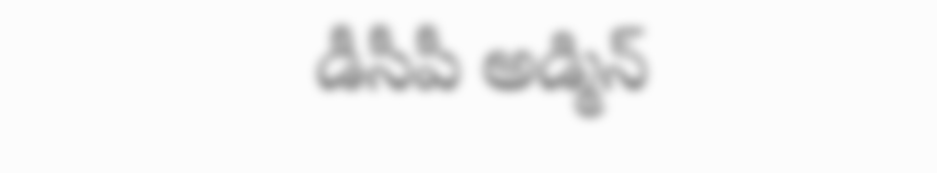డీసీపీ అడ్మిన్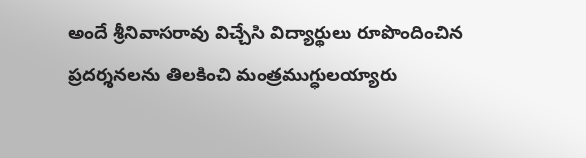అందే శ్రీనివాసరావు విచ్చేసి విద్యార్థులు రూపొందించిన ప్రదర్శనలను తిలకించి మంత్రముగ్ధులయ్యారు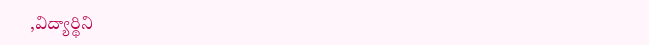,విద్యార్థిని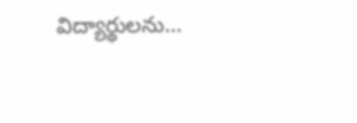విద్యార్థులను…